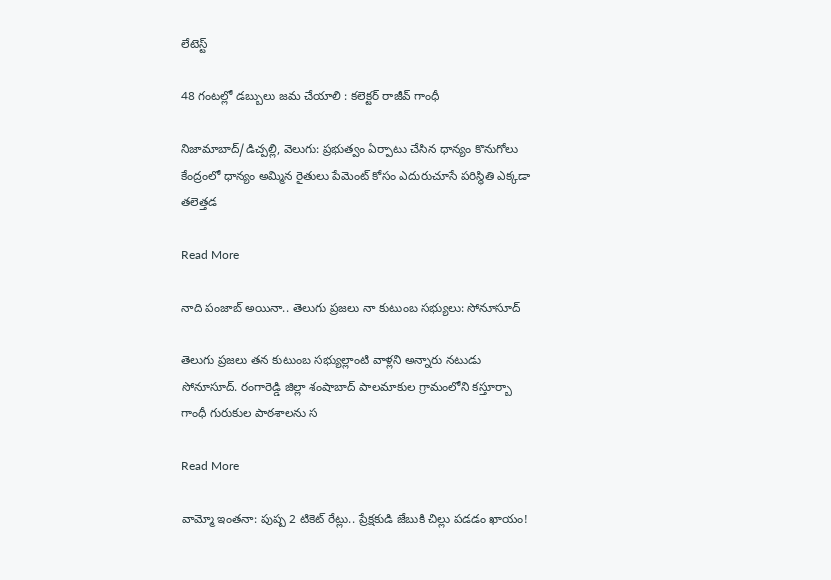లేటెస్ట్

48 గంటల్లో డబ్బులు జమ చేయాలి : కలెక్టర్ రాజీవ్ గాంధీ

నిజామాబాద్/డిచ్పల్లి, వెలుగు: ప్రభుత్వం ఏర్పాటు చేసిన ధాన్యం కొనుగోలు కేంద్రంలో ధాన్యం అమ్మిన రైతులు పేమెంట్ కోసం ఎదురుచూసే పరిస్థితి ఎక్కడా తలెత్తడ

Read More

నాది పంజాబ్ అయినా.. తెలుగు ప్రజలు నా కుటుంబ సభ్యులు: సోనూసూద్

తెలుగు ప్రజలు తన కుటుంబ సభ్యుల్లాంటి వాళ్లని అన్నారు నటుడు సోనూసూద్. రంగారెడ్డి జిల్లా శంషాబాద్ పాలమాకుల గ్రామంలోని కస్తూర్బా గాంధీ గురుకుల పాఠశాలను స

Read More

వామ్మో ఇంతనా: పుష్ప 2 టికెట్ రేట్లు.. ప్రేక్షకుడి జేబుకి చిల్లు పడడం ఖాయం!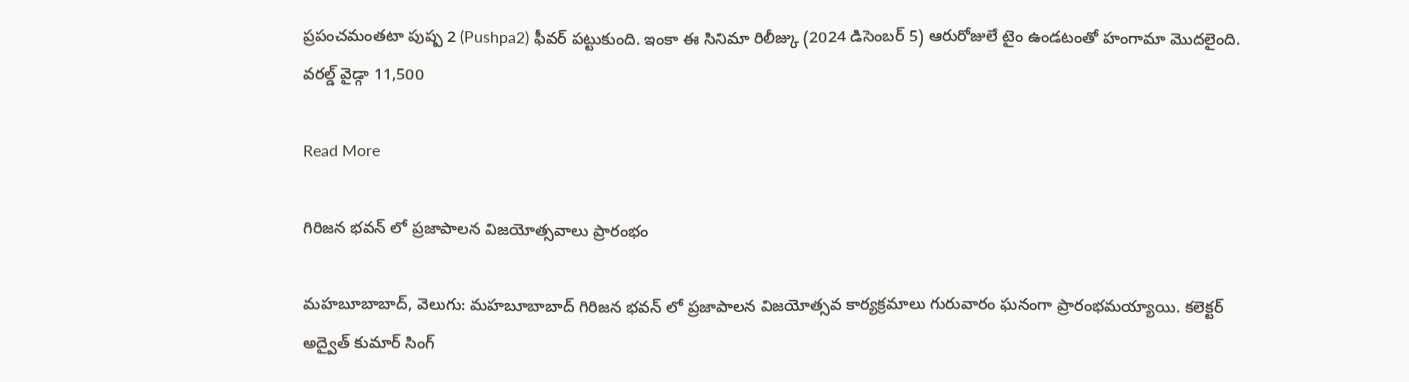ప్రపంచమంతటా పుష్ప 2 (Pushpa2) ఫీవర్ పట్టుకుంది. ఇంకా ఈ సినిమా రిలీజ్కు (2024 డిసెంబర్ 5) ఆరురోజులే టైం ఉండటంతో హంగామా మొదలైంది. వరల్డ్ వైడ్గా 11,500

Read More

గిరిజన భవన్ లో ప్రజాపాలన విజయోత్సవాలు ప్రారంభం

మహబూబాబాద్, వెలుగు: మహబూబాబాద్ గిరిజన భవన్ లో ప్రజాపాలన విజయోత్సవ కార్యక్రమాలు గురువారం ఘనంగా ప్రారంభమయ్యాయి. కలెక్టర్ అద్వైత్ కుమార్ సింగ్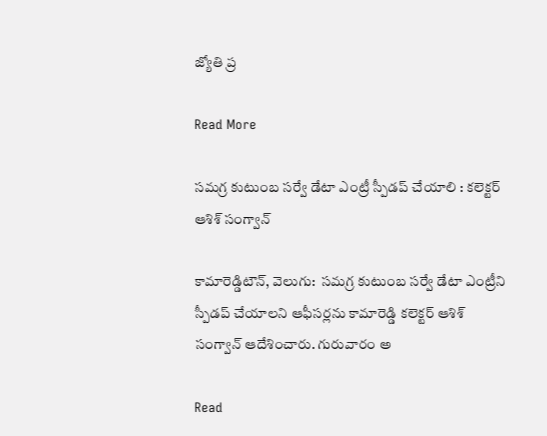జ్యోతి ప్ర

Read More

సమగ్ర కుటుంబ సర్వే డేటా ఎంట్రీ స్పీడప్ చేయాలి : కలెక్టర్ ఆశిశ్ సంగ్వాన్

కామారెడ్డిటౌన్, వెలుగు:  సమగ్ర కుటుంబ సర్వే డేటా ఎంట్రీని స్పీడప్ చేయాలని ఆఫీసర్లను కామారెడ్డి కలెక్టర్ ఆశిశ్ సంగ్వాన్ ఆదేశించారు. గురువారం అ

Read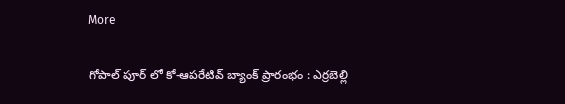More

గోపాల్ పూర్ లో కో-ఆపరేటివ్ బ్యాంక్ ప్రారంభం : ఎర్రబెల్లి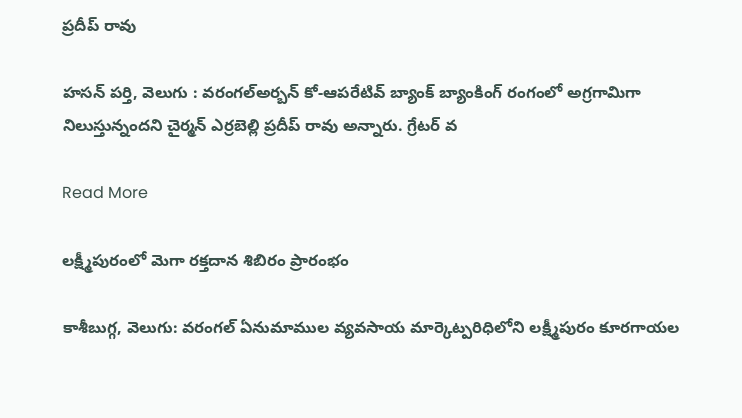ప్రదీప్ రావు

హసన్ పర్తి, వెలుగు : వరంగల్అర్బన్ కో-ఆపరేటివ్ బ్యాంక్ బ్యాంకింగ్ రంగంలో అగ్రగామిగా నిలుస్తున్నందని చైర్మన్ ఎర్రబెల్లి ప్రదీప్ రావు అన్నారు. గ్రేటర్ వ

Read More

లక్ష్మీపురంలో మెగా రక్తదాన శిబిరం ప్రారంభం

కాశీబుగ్గ, వెలుగు: వరంగల్ ఏనుమాముల వ్యవసాయ మార్కెట్పరిధిలోని లక్ష్మీపురం కూరగాయల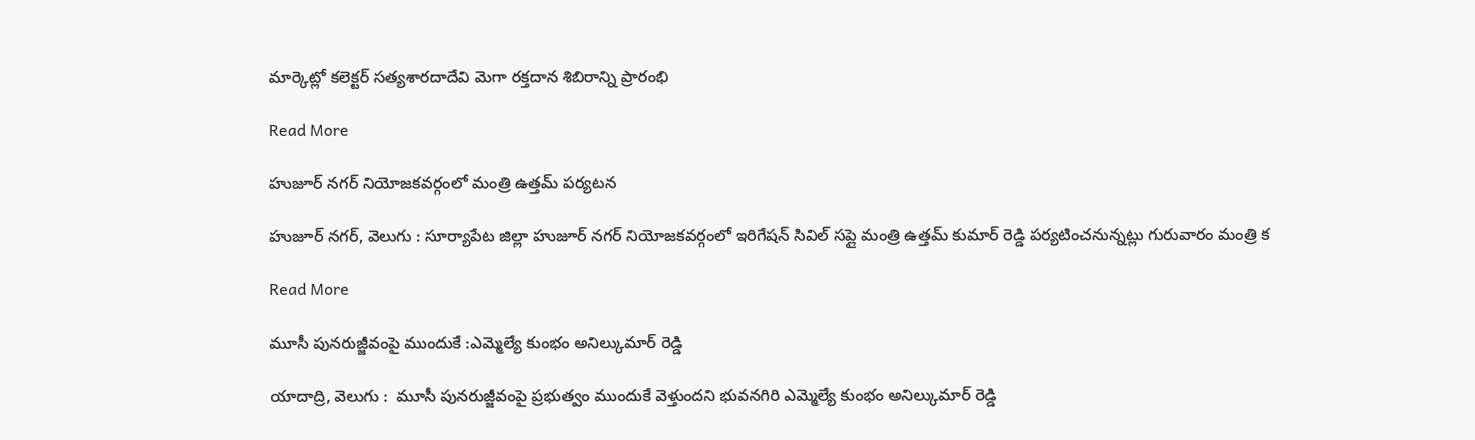మార్కెట్లో కలెక్టర్ సత్యశారదాదేవి మెగా రక్తదాన శిబిరాన్ని ప్రారంభి

Read More

హుజూర్ నగర్ నియోజకవర్గంలో మంత్రి ఉత్తమ్ పర్యటన

హుజూర్ నగర్, వెలుగు : సూర్యాపేట జిల్లా హుజూర్ నగర్ నియోజకవర్గంలో ఇరిగేషన్ సివిల్ సప్లై మంత్రి ఉత్తమ్ కుమార్ రెడ్డి పర్యటించనున్నట్లు గురువారం మంత్రి క

Read More

మూసీ పునరుజ్జీవంపై ముందుకే :ఎమ్మెల్యే కుంభం అనిల్కుమార్ రెడ్డి

యాదాద్రి, వెలుగు :  మూసీ పునరుజ్జీవంపై ప్రభుత్వం ముందుకే వెళ్తుందని భువనగిరి ఎమ్మెల్యే కుంభం అనిల్కుమార్ రెడ్డి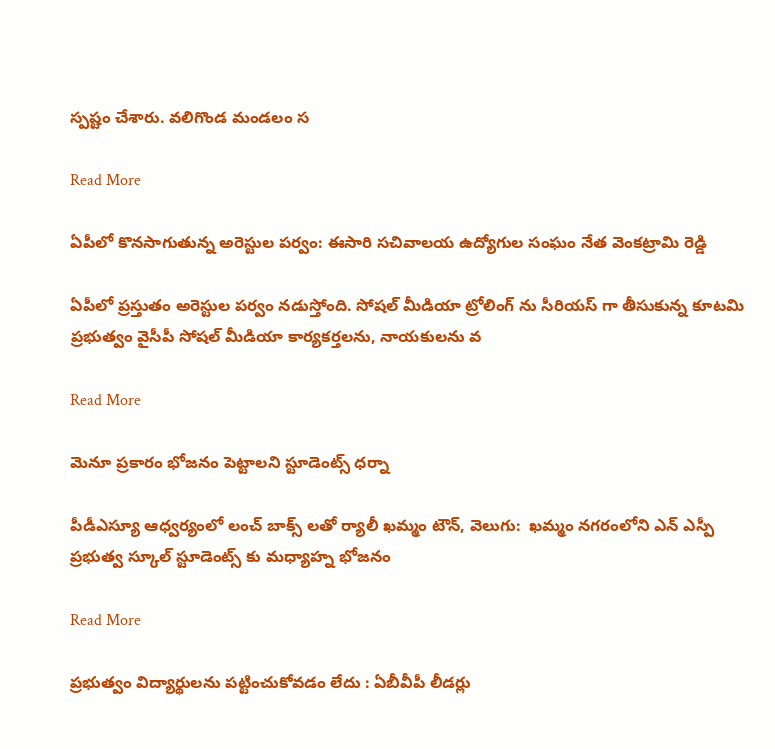స్పష్టం చేశారు. వలిగొండ మండలం స

Read More

ఏపీలో కొనసాగుతున్న అరెస్టుల పర్వం: ఈసారి సచివాలయ ఉద్యోగుల సంఘం నేత వెంకట్రామి రెడ్డి

ఏపీలో ప్రస్తుతం అరెస్టుల పర్వం నడుస్తోంది. సోషల్ మీడియా ట్రోలింగ్ ను సీరియస్ గా తీసుకున్న కూటమి ప్రభుత్వం వైసీపీ సోషల్ మీడియా కార్యకర్తలను, నాయకులను వ

Read More

మెనూ ప్రకారం భోజనం పెట్టాలని స్టూడెంట్స్ ధర్నా

పీడీఎస్యూ ఆధ్వర్యంలో లంచ్ బాక్స్ లతో ర్యాలీ ఖమ్మం టౌన్, వెలుగు:  ఖమ్మం నగరంలోని ఎన్ ఎస్పీ ప్రభుత్వ స్కూల్ స్టూడెంట్స్ కు మధ్యాహ్న భోజనం

Read More

ప్రభుత్వం విద్యార్థులను పట్టించుకోవడం లేదు : ఏబీవీపీ లీడర్లు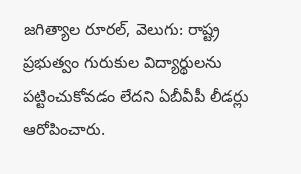జగిత్యాల రూరల్, వెలుగు: రాష్ట్ర ప్రభుత్వం గురుకుల విద్యార్థులను పట్టించుకోవడం లేదని ఏబీవీపీ లీడర్లు ఆరోపించారు.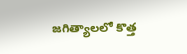జగిత్యాలలో కొత్త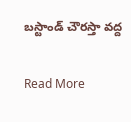బస్టాండ్ చౌరస్తా వద్ద

Read More